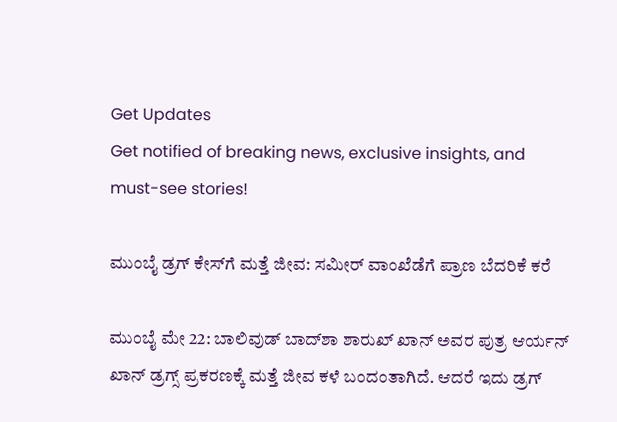Get Updates
Get notified of breaking news, exclusive insights, and must-see stories!

ಮುಂಬೈ ಡ್ರಗ್ ಕೇಸ್‌ಗೆ ಮತ್ತೆ ಜೀವ: ಸಮೀರ್ ವಾಂಖೆಡೆಗೆ ಪ್ರಾಣ ಬೆದರಿಕೆ ಕರೆ

ಮುಂಬೈ ಮೇ 22: ಬಾಲಿವುಡ್ ಬಾದ್‌ಶಾ ಶಾರುಖ್ ಖಾನ್ ಅವರ ಪುತ್ರ ಆರ್ಯನ್ ಖಾನ್ ಡ್ರಗ್ಸ್ ಪ್ರಕರಣಕ್ಕೆ ಮತ್ತೆ ಜೀವ ಕಳೆ ಬಂದಂತಾಗಿದೆ. ಆದರೆ ಇದು ಡ್ರಗ್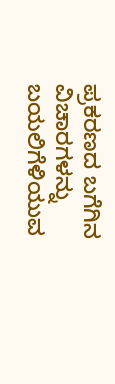ಪ್ರಕರಣದ ಬಗೆಗಿನ ವಿಚಾರಗಳನ್ನು ಬಯಲಿಗೆಳಿಯುವ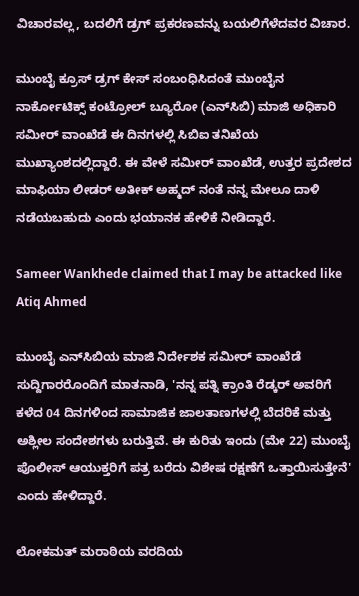ವಿಚಾರವಲ್ಲ, ಬದಲಿಗೆ ಡ್ರಗ್ ಪ್ರಕರಣವನ್ನು ಬಯಲಿಗೆಳೆದವರ ವಿಚಾರ.

ಮುಂಬೈ ಕ್ರೂಸ್ ಡ್ರಗ್ ಕೇಸ್ ಸಂಬಂಧಿಸಿದಂತೆ ಮುಂಬೈನ ನಾರ್ಕೋಟಿಕ್ಸ್ ಕಂಟ್ರೋಲ್ ಬ್ಯೂರೋ (ಎನ್‌ಸಿಬಿ) ಮಾಜಿ ಅಧಿಕಾರಿ ಸಮೀರ್ ವಾಂಖೆಡೆ ಈ ದಿನಗಳಲ್ಲಿ ಸಿಬಿಐ ತನಿಖೆಯ ಮುಖ್ಯಾಂಶದಲ್ಲಿದ್ದಾರೆ. ಈ ವೇಳೆ ಸಮೀರ್ ವಾಂಖೆಡೆ, ಉತ್ತರ ಪ್ರದೇಶದ ಮಾಫಿಯಾ ಲೀಡರ್ ಅತೀಕ್ ಅಹ್ಮದ್ ನಂತೆ ನನ್ನ ಮೇಲೂ ದಾಳಿ ನಡೆಯಬಹುದು ಎಂದು ಭಯಾನಕ ಹೇಳಿಕೆ ನೀಡಿದ್ದಾರೆ.

Sameer Wankhede claimed that I may be attacked like Atiq Ahmed

ಮುಂಬೈ ಎನ್‌ಸಿಬಿಯ ಮಾಜಿ ನಿರ್ದೇಶಕ ಸಮೀರ್ ವಾಂಖೆಡೆ ಸುದ್ದಿಗಾರರೊಂದಿಗೆ ಮಾತನಾಡಿ, 'ನನ್ನ ಪತ್ನಿ ಕ್ರಾಂತಿ ರೆಡ್ಕರ್ ಅವರಿಗೆ ಕಳೆದ 04 ದಿನಗಳಿಂದ ಸಾಮಾಜಿಕ ಜಾಲತಾಣಗಳಲ್ಲಿ ಬೆದರಿಕೆ ಮತ್ತು ಅಶ್ಲೀಲ ಸಂದೇಶಗಳು ಬರುತ್ತಿವೆ. ಈ ಕುರಿತು ಇಂದು (ಮೇ 22) ಮುಂಬೈ ಪೊಲೀಸ್ ಆಯುಕ್ತರಿಗೆ ಪತ್ರ ಬರೆದು ವಿಶೇಷ ರಕ್ಷಣೆಗೆ ಒತ್ತಾಯಿಸುತ್ತೇನೆ' ಎಂದು ಹೇಳಿದ್ದಾರೆ.

ಲೋಕಮತ್ ಮರಾಠಿಯ ವರದಿಯ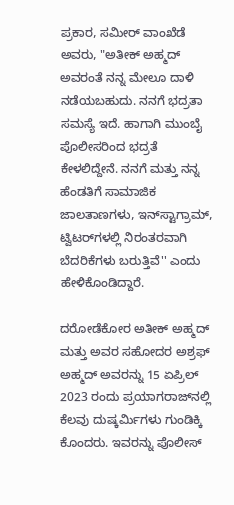ಪ್ರಕಾರ, ಸಮೀರ್ ವಾಂಖೆಡೆ ಅವರು, "ಅತೀಕ್ ಅಹ್ಮದ್ ಅವರಂತೆ ನನ್ನ ಮೇಲೂ ದಾಳಿ ನಡೆಯಬಹುದು. ನನಗೆ ಭದ್ರತಾ ಸಮಸ್ಯೆ ಇದೆ. ಹಾಗಾಗಿ ಮುಂಬೈ ಪೊಲೀಸರಿಂದ ಭದ್ರತೆ ಕೇಳಲಿದ್ದೇನೆ. ನನಗೆ ಮತ್ತು ನನ್ನ ಹೆಂಡತಿಗೆ ಸಾಮಾಜಿಕ ಜಾಲತಾಣಗಳು, ಇನ್‌ಸ್ಟಾಗ್ರಾಮ್, ಟ್ವಿಟರ್‌ಗಳಲ್ಲಿ ನಿರಂತರವಾಗಿ ಬೆದರಿಕೆಗಳು ಬರುತ್ತಿವೆ'' ಎಂದು ಹೇಳಿಕೊಂಡಿದ್ದಾರೆ.

ದರೋಡೆಕೋರ ಅತೀಕ್ ಅಹ್ಮದ್ ಮತ್ತು ಅವರ ಸಹೋದರ ಅಶ್ರಫ್ ಅಹ್ಮದ್ ಅವರನ್ನು 15 ಏಪ್ರಿಲ್ 2023 ರಂದು ಪ್ರಯಾಗರಾಜ್‌ನಲ್ಲಿ ಕೆಲವು ದುಷ್ಕರ್ಮಿಗಳು ಗುಂಡಿಕ್ಕಿ ಕೊಂದರು. ಇವರನ್ನು ಪೊಲೀಸ್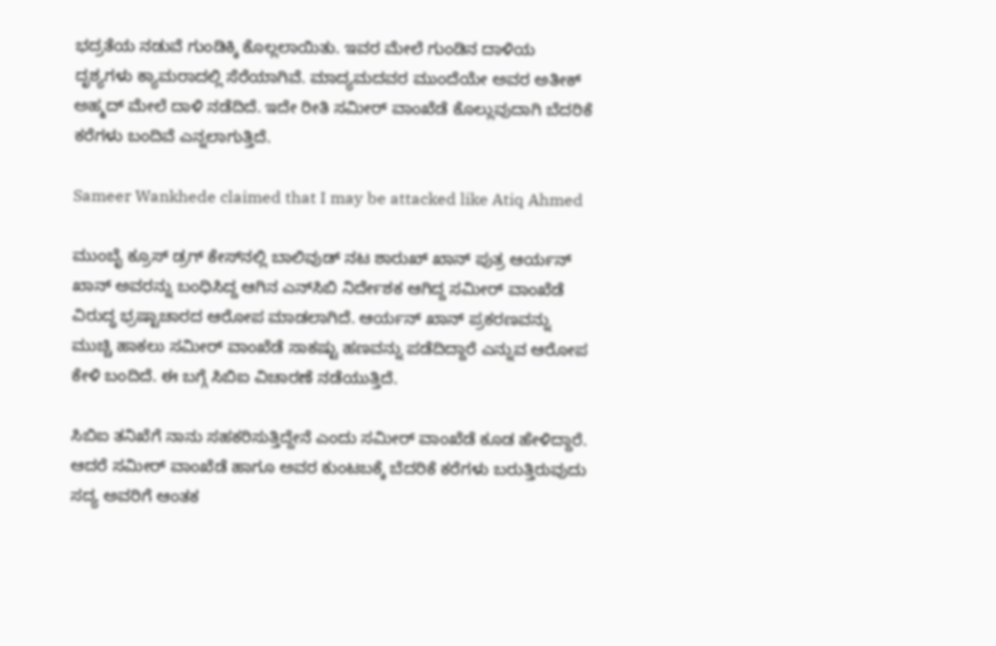ಭದ್ರತೆಯ ನಡುವೆ ಗುಂಡಿಕ್ಕಿ ಕೊಲ್ಲಲಾಯಿತು. ಇವರ ಮೇಲೆ ಗುಂಡಿನ ದಾಳಿಯ ದೃಶ್ಯಗಳು ಕ್ಯಾಮರಾದಲ್ಲಿ ಸೆರೆಯಾಗಿವೆ. ಮಾದ್ಯಮದವರ ಮುಂದೆಯೇ ಅವರ ಅತೀಕ್ ಅಹ್ಮದ್ ಮೇಲೆ ದಾಳಿ ನಡೆದಿದೆ. ಇದೇ ರೀತಿ ಸಮೀರ್ ವಾಂಖೆಡೆ ಕೊಲ್ಲುವುದಾಗಿ ಬೆದರಿಕೆ ಕರೆಗಳು ಬಂದಿವೆ ಎನ್ನಲಾಗುತ್ತಿದೆ.

Sameer Wankhede claimed that I may be attacked like Atiq Ahmed

ಮುಂಬೈ ಕ್ರೂಸ್ ಡ್ರಗ್ ಕೇಸ್‌ನಲ್ಲಿ ಬಾಲಿವುಡ್ ನಟ ಶಾರುಖ್‌ ಖಾನ್ ಪುತ್ರ ಆರ್ಯನ್ ಖಾನ್ ಅವರನ್ನು ಬಂಧಿಸಿದ್ದ ಆಗಿನ ಎನ್‌ಸಿಬಿ ನಿರ್ದೇಶಕ ಆಗಿದ್ದ ಸಮೀರ್ ವಾಂಖೆಡೆ ವಿರುದ್ಧ ಭ್ರಷ್ಟಾಚಾರದ ಆರೋಪ ಮಾಡಲಾಗಿದೆ. ಆರ್ಯನ್ ಖಾನ್ ಪ್ರಕರಣವನ್ನು ಮುಚ್ಚಿ ಹಾಕಲು ಸಮೀರ್ ವಾಂಖೆಡೆ ಸಾಕಷ್ಟು ಹಣವನ್ನು ಪಡೆದಿದ್ದಾರೆ ಎನ್ನುವ ಆರೋಪ ಕೇಳಿ ಬಂದಿದೆ. ಈ ಬಗ್ಗೆ ಸಿಬಿಐ ವಿಚಾರಣೆ ನಡೆಯುತ್ತಿದೆ.

ಸಿಬಿಐ ತನಿಖೆಗೆ ನಾನು ಸಹಕರಿಸುತ್ತಿದ್ದೇನೆ ಎಂದು ಸಮೀರ್ ವಾಂಖೆಡೆ ಕೂಡ ಹೇಳಿದ್ದಾರೆ. ಆದರೆ ಸಮೀರ್ ವಾಂಖೆಡೆ ಹಾಗೂ ಅವರ ಕುಂಟಬಕ್ಕೆ ಬೆದರಿಕೆ ಕರೆಗಳು ಬರುತ್ತಿರುವುದು ಸದ್ಯ ಅವರಿಗೆ ಆಂತಕ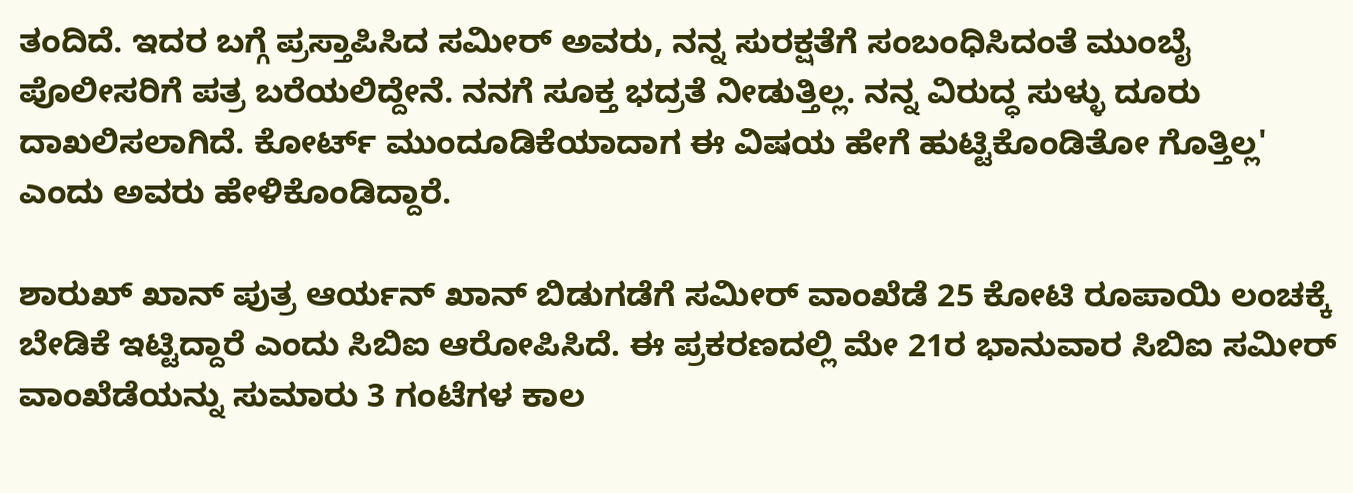ತಂದಿದೆ. ಇದರ ಬಗ್ಗೆ ಪ್ರಸ್ತಾಪಿಸಿದ ಸಮೀರ್ ಅವರು, ನನ್ನ ಸುರಕ್ಷತೆಗೆ ಸಂಬಂಧಿಸಿದಂತೆ ಮುಂಬೈ ಪೊಲೀಸರಿಗೆ ಪತ್ರ ಬರೆಯಲಿದ್ದೇನೆ. ನನಗೆ ಸೂಕ್ತ ಭದ್ರತೆ ನೀಡುತ್ತಿಲ್ಲ. ನನ್ನ ವಿರುದ್ಧ ಸುಳ್ಳು ದೂರು ದಾಖಲಿಸಲಾಗಿದೆ. ಕೋರ್ಟ್‌ ಮುಂದೂಡಿಕೆಯಾದಾಗ ಈ ವಿಷಯ ಹೇಗೆ ಹುಟ್ಟಿಕೊಂಡಿತೋ ಗೊತ್ತಿಲ್ಲ' ಎಂದು ಅವರು ಹೇಳಿಕೊಂಡಿದ್ದಾರೆ.

ಶಾರುಖ್ ಖಾನ್ ಪುತ್ರ ಆರ್ಯನ್ ಖಾನ್ ಬಿಡುಗಡೆಗೆ ಸಮೀರ್ ವಾಂಖೆಡೆ 25 ಕೋಟಿ ರೂಪಾಯಿ ಲಂಚಕ್ಕೆ ಬೇಡಿಕೆ ಇಟ್ಟಿದ್ದಾರೆ ಎಂದು ಸಿಬಿಐ ಆರೋಪಿಸಿದೆ. ಈ ಪ್ರಕರಣದಲ್ಲಿ ಮೇ 21ರ ಭಾನುವಾರ ಸಿಬಿಐ ಸಮೀರ್ ವಾಂಖೆಡೆಯನ್ನು ಸುಮಾರು 3 ಗಂಟೆಗಳ ಕಾಲ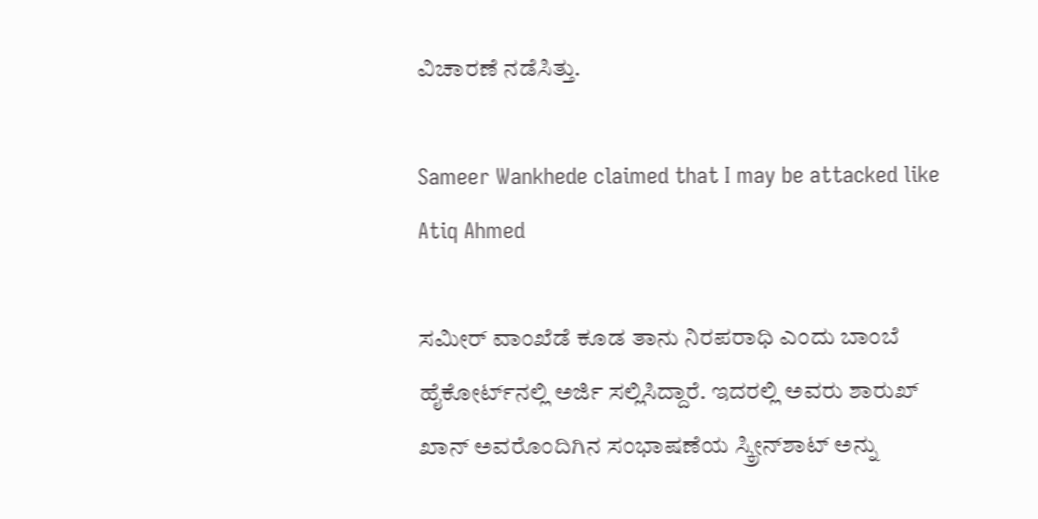ವಿಚಾರಣೆ ನಡೆಸಿತ್ತು.

Sameer Wankhede claimed that I may be attacked like Atiq Ahmed

ಸಮೀರ್ ವಾಂಖೆಡೆ ಕೂಡ ತಾನು ನಿರಪರಾಧಿ ಎಂದು ಬಾಂಬೆ ಹೈಕೋರ್ಟ್‌ನಲ್ಲಿ ಅರ್ಜಿ ಸಲ್ಲಿಸಿದ್ದಾರೆ. ಇದರಲ್ಲಿ ಅವರು ಶಾರುಖ್ ಖಾನ್ ಅವರೊಂದಿಗಿನ ಸಂಭಾಷಣೆಯ ಸ್ಕ್ರೀನ್‌ಶಾಟ್ ಅನ್ನು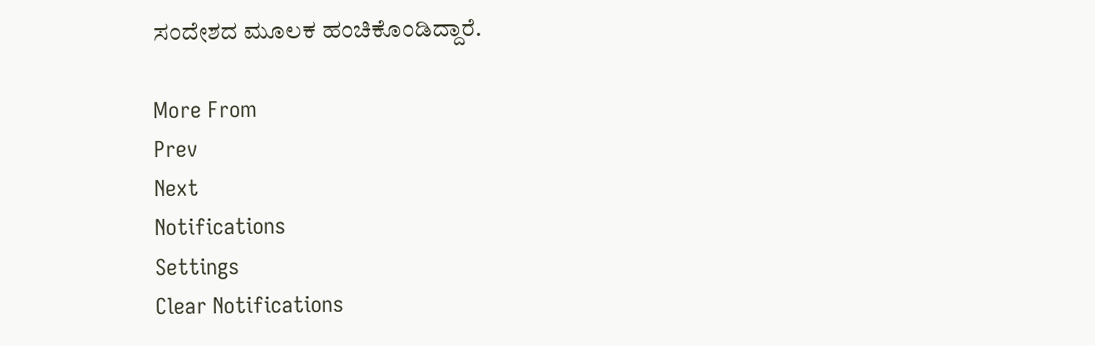ಸಂದೇಶದ ಮೂಲಕ ಹಂಚಿಕೊಂಡಿದ್ದಾರೆ.

More From
Prev
Next
Notifications
Settings
Clear Notifications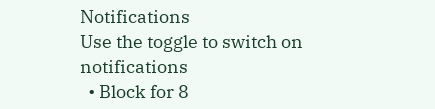Notifications
Use the toggle to switch on notifications
  • Block for 8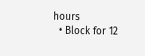hours
  • Block for 12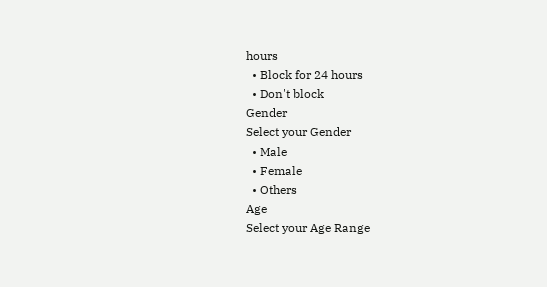hours
  • Block for 24 hours
  • Don't block
Gender
Select your Gender
  • Male
  • Female
  • Others
Age
Select your Age Range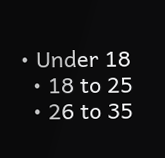• Under 18
  • 18 to 25
  • 26 to 35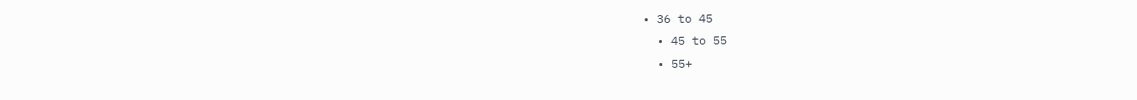• 36 to 45
  • 45 to 55
  • 55+